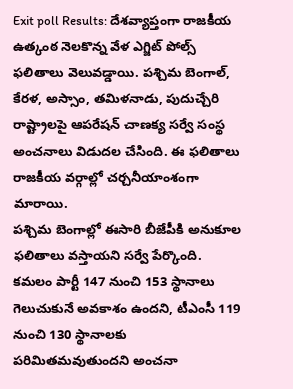Exit poll Results: దేశవ్యాప్తంగా రాజకీయ ఉత్కంఠ నెలకొన్న వేళ ఎగ్జిట్ పోల్స్ ఫలితాలు వెలువడ్డాయి. పశ్చిమ బెంగాల్, కేరళ, అస్సాం, తమిళనాడు, పుదుచ్చేరి రాష్ట్రాలపై ఆపరేషన్ చాణక్య సర్వే సంస్థ అంచనాలు విడుదల చేసింది. ఈ ఫలితాలు రాజకీయ వర్గాల్లో చర్చనీయాంశంగా మారాయి.
పశ్చిమ బెంగాల్లో ఈసారి బీజేపీకి అనుకూల ఫలితాలు వస్తాయని సర్వే పేర్కొంది. కమలం పార్టీ 147 నుంచి 153 స్థానాలు గెలుచుకునే అవకాశం ఉందని, టీఎంసీ 119 నుంచి 130 స్థానాలకు పరిమితమవుతుందని అంచనా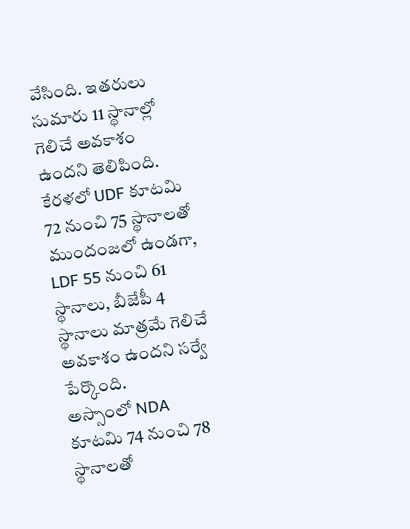వేసింది. ఇతరులు సుమారు 11 స్థానాల్లో గెలిచే అవకాశం ఉందని తెలిపింది.
కేరళలో UDF కూటమి 72 నుంచి 75 స్థానాలతో ముందంజలో ఉండగా, LDF 55 నుంచి 61 స్థానాలు, బీజేపీ 4 స్థానాలు మాత్రమే గెలిచే అవకాశం ఉందని సర్వే పేర్కొంది.
అస్సాంలో NDA కూటమి 74 నుంచి 78 స్థానాలతో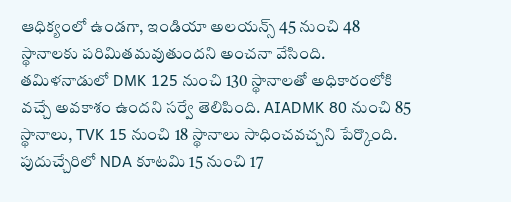ఆధిక్యంలో ఉండగా, ఇండియా అలయన్స్ 45 నుంచి 48 స్థానాలకు పరిమితమవుతుందని అంచనా వేసింది.
తమిళనాడులో DMK 125 నుంచి 130 స్థానాలతో అధికారంలోకి వచ్చే అవకాశం ఉందని సర్వే తెలిపింది. AIADMK 80 నుంచి 85 స్థానాలు, TVK 15 నుంచి 18 స్థానాలు సాధించవచ్చని పేర్కొంది.
పుదుచ్చేరిలో NDA కూటమి 15 నుంచి 17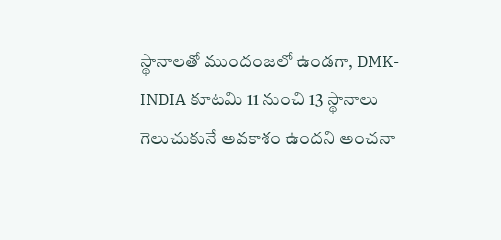స్థానాలతో ముందంజలో ఉండగా, DMK-INDIA కూటమి 11 నుంచి 13 స్థానాలు గెలుచుకునే అవకాశం ఉందని అంచనా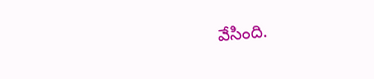వేసింది.